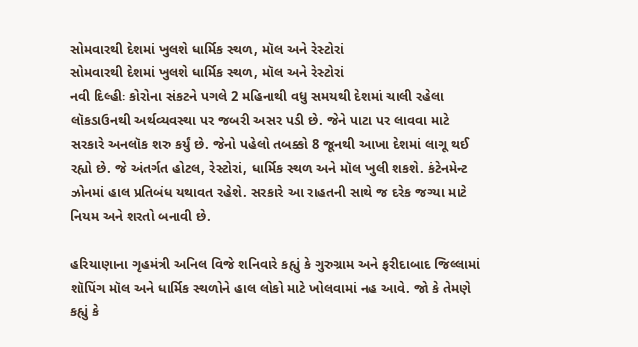સોમવારથી દેશમાં ખુલશે ધાર્મિક સ્થળ, મૉલ અને રેસ્ટોરાં
સોમવારથી દેશમાં ખુલશે ધાર્મિક સ્થળ, મૉલ અને રેસ્ટોરાં
નવી દિલ્હીઃ કોરોના સંકટને પગલે 2 મહિનાથી વધુ સમયથી દેશમાં ચાલી રહેલા લૉકડાઉનથી અર્થવ્યવસ્થા પર જબરી અસર પડી છે. જેને પાટા પર લાવવા માટે સરકારે અનલૉક શરુ કર્યું છે. જેનો પહેલો તબક્કો 8 જૂનથી આખા દેશમાં લાગૂ થઈ રહ્યો છે. જે અંતર્ગત હોટલ, રેસ્ટોરાં, ધાર્મિક સ્થળ અને મૉલ ખુલી શકશે. કંટેનમેન્ટ ઝોનમાં હાલ પ્રતિબંધ યથાવત રહેશે. સરકારે આ રાહતની સાથે જ દરેક જગ્યા માટે નિયમ અને શરતો બનાવી છે.

હરિયાણાના ગૃહમંત્રી અનિલ વિજે શનિવારે કહ્યું કે ગુરુગ્રામ અને ફરીદાબાદ જિલ્લામાં શૉપિંગ મૉલ અને ધાર્મિક સ્થળોને હાલ લોકો માટે ખોલવામાં નહ આવે. જો કે તેમણે કહ્યું કે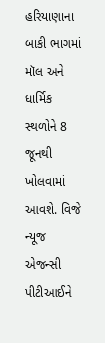હરિયાણાના બાકી ભાગમાં મૉલ અને ધાર્મિક સ્થળોને 8 જૂનથી ખોલવામાં આવશે. વિજે ન્યૂજ એજન્સી પીટીઆઈને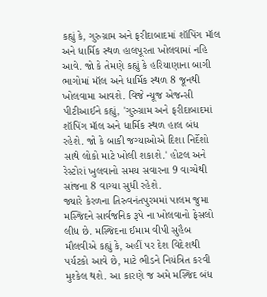કહ્યું કે, ગુરુગ્રામ અને ફરીદાબાદમાં શૉપિંગ મૉલ અને ધાર્મિક સ્થળ હાલપૂરતા ખોલવામાં નહિ આવે. જો કે તેમણે કહ્યું કે હરિયાણાના બાગી ભાગોમાં મૉલ અને ધાર્મિક સ્થળ 8 જૂનથી ખોલવામા આવશે. વિજે ન્યૂજ એજન્સી પીટીઆઈને કહ્યું, 'ગુરુગ્રામ અને ફરીદાબાદમાં શૉપિંગ મૉલ અને ધાર્મિક સ્થળ હાલ બંધ રહેશે. જો કે બાકી જગ્યાઓએ દિશા નિર્દેશો સાથે લોકો માટે ખોલી શકાશે.' હોટલ અને રેસ્ટોરાં ખુલવાનો સમય સવારના 9 વાગ્યેથી સાંજના 8 વાગ્યા સુધી રહેશે.
જ્યારે કેરળના તિરુવનંતપુરમમાં પાલમ જુમા મસ્જિદને સાર્વજનિક રૂપે ના ખોલવાનો ફેસલો લીધ છે. મસ્જિદના ઈમામ વીપી સુહૈબ મૌલવીએ કહ્યું કે, અહીં પર દેશ વિદેશથી પર્યટકો આવે છે, માટે ભીડને નિયંત્રિત કરવી મુશ્કેલ થશે. આ કારણે જ અમે મસ્જિદ બંધ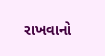રાખવાનો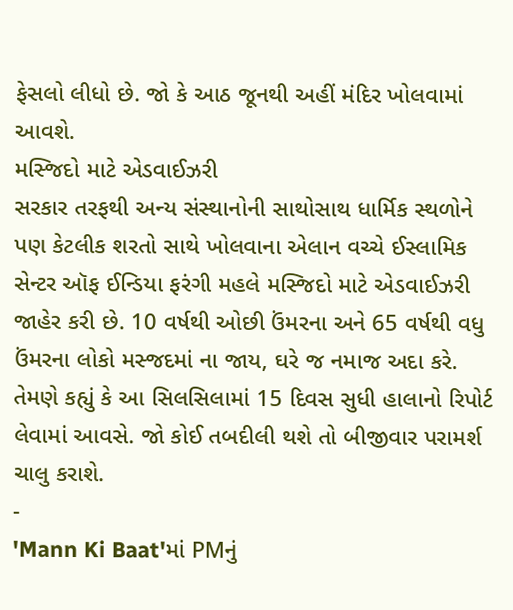ફેસલો લીધો છે. જો કે આઠ જૂનથી અહીં મંદિર ખોલવામાં આવશે.
મસ્જિદો માટે એડવાઈઝરી
સરકાર તરફથી અન્ય સંસ્થાનોની સાથોસાથ ધાર્મિક સ્થળોને પણ કેટલીક શરતો સાથે ખોલવાના એલાન વચ્ચે ઈસ્લામિક સેન્ટર ઑફ ઈન્ડિયા ફરંગી મહલે મસ્જિદો માટે એડવાઈઝરી જાહેર કરી છે. 10 વર્ષથી ઓછી ઉંમરના અને 65 વર્ષથી વધુ ઉંમરના લોકો મસ્જદમાં ના જાય, ઘરે જ નમાજ અદા કરે. તેમણે કહ્યું કે આ સિલસિલામાં 15 દિવસ સુધી હાલાનો રિપોર્ટ લેવામાં આવસે. જો કોઈ તબદીલી થશે તો બીજીવાર પરામર્શ ચાલુ કરાશે.
-
'Mann Ki Baat'માં PMનું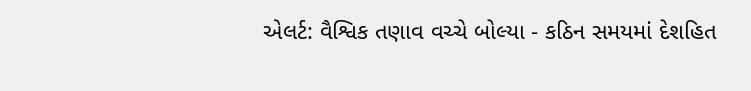એલર્ટ: વૈશ્વિક તણાવ વચ્ચે બોલ્યા - કઠિન સમયમાં દેશહિત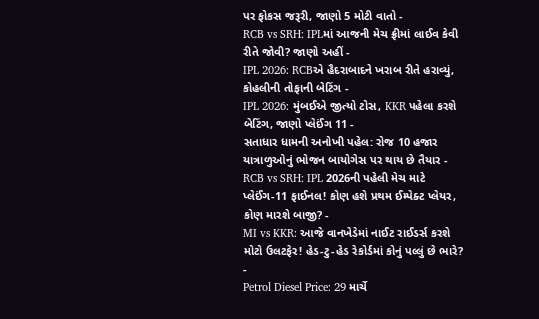પર ફોકસ જરૂરી, જાણો 5 મોટી વાતો -
RCB vs SRH: IPLમાં આજની મેચ ફ્રીમાં લાઈવ કેવી રીતે જોવી? જાણો અહીં -
IPL 2026: RCBએ હૈદરાબાદને ખરાબ રીતે હરાવ્યું, કોહલીની તોફાની બેટિંગ -
IPL 2026: મુંબઈએ જીત્યો ટોસ, KKR પહેલા કરશે બેટિંગ, જાણો પ્લેઈંગ 11 -
સતાધાર ધામની અનોખી પહેલ: રોજ 10 હજાર યાત્રાળુઓનું ભોજન બાયોગેસ પર થાય છે તૈયાર -
RCB vs SRH: IPL 2026ની પહેલી મેચ માટે પ્લેઈંગ-11 ફાઈનલ! કોણ હશે પ્રથમ ઈમ્પેક્ટ પ્લેયર, કોણ મારશે બાજી? -
MI vs KKR: આજે વાનખેડેમાં નાઈટ રાઈડર્સ કરશે મોટો ઉલટફેર! હેડ-ટુ-હેડ રેકોર્ડમાં કોનું પલ્લું છે ભારે? -
Petrol Diesel Price: 29 માર્ચે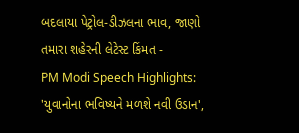બદલાયા પેટ્રોલ-ડીઝલના ભાવ, જાણો તમારા શહેરની લેટેસ્ટ કિંમત -
PM Modi Speech Highlights: 'યુવાનોના ભવિષ્યને મળશે નવી ઉડાન',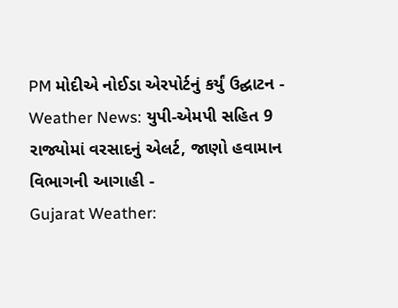PM મોદીએ નોઈડા એરપોર્ટનું કર્યું ઉદ્ઘાટન -
Weather News: યુપી-એમપી સહિત 9 રાજ્યોમાં વરસાદનું એલર્ટ, જાણો હવામાન વિભાગની આગાહી -
Gujarat Weather: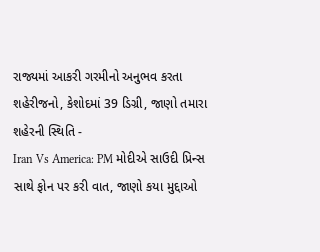રાજ્યમાં આકરી ગરમીનો અનુભવ કરતા શહેરીજનો, કેશોદમાં 39 ડિગ્રી, જાણો તમારા શહેરની સ્થિતિ -
Iran Vs America: PM મોદીએ સાઉદી પ્રિન્સ સાથે ફોન પર કરી વાત, જાણો કયા મુદ્દાઓ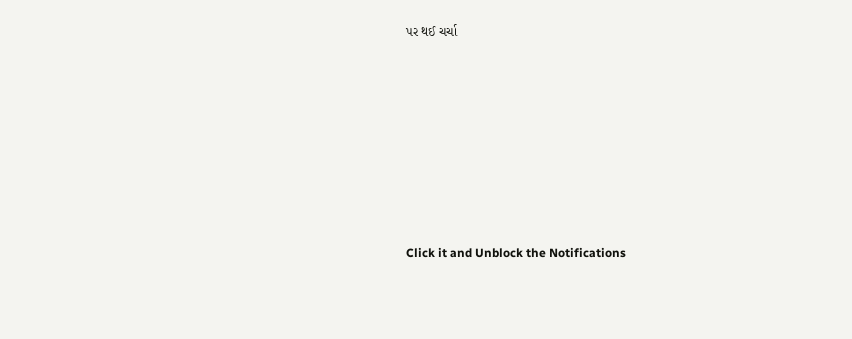પર થઈ ચર્ચા








Click it and Unblock the Notifications